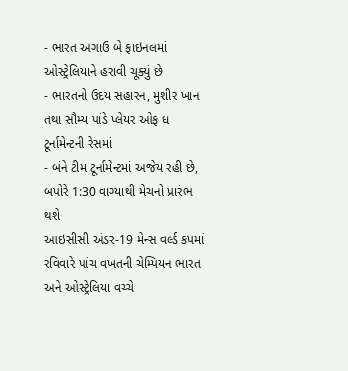- ભારત અગાઉ બે ફાઇનલમાં ઓસ્ટ્રેલિયાને હરાવી ચૂક્યું છે
- ભારતનો ઉદય સહારન, મુશીર ખાન તથા સૌમ્ય પાંડે પ્લેયર ઓફ ધ ટૂર્નામેન્ટની રેસમાં
- બંને ટીમ ટૂર્નામેન્ટમાં અજેય રહી છે, બપોરે 1:30 વાગ્યાથી મેચનો પ્રારંભ થશે
આઇસીસી અંડર-19 મેન્સ વર્લ્ડ કપમાં રવિવારે પાંચ વખતની ચેમ્પિયન ભારત અને ઓસ્ટ્રેલિયા વચ્ચે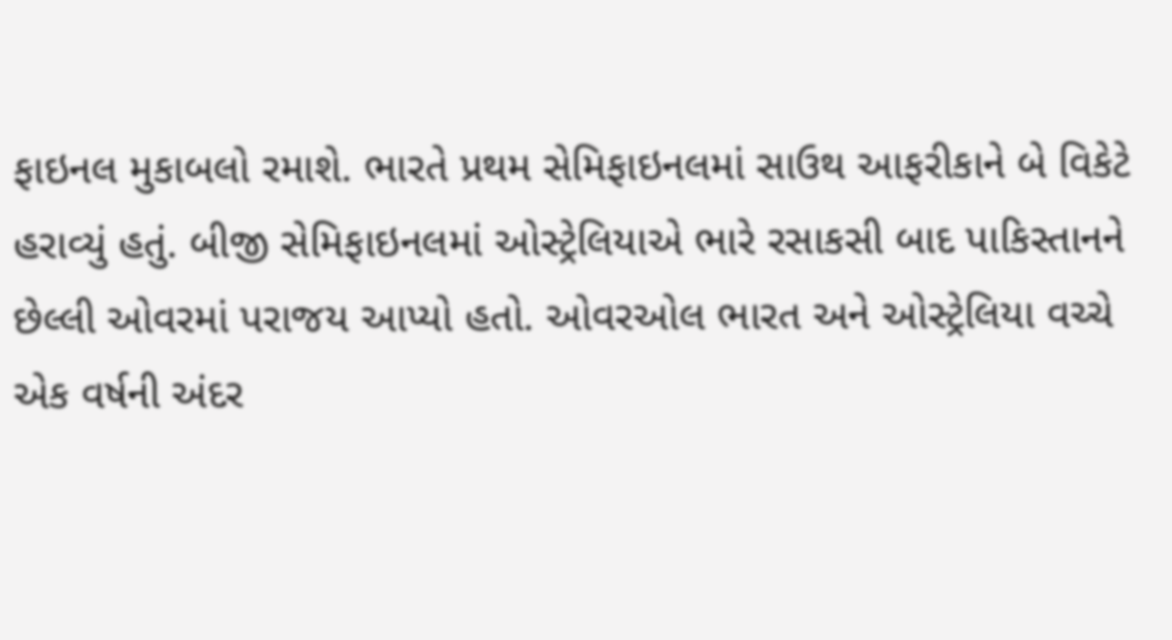ફાઇનલ મુકાબલો રમાશે. ભારતે પ્રથમ સેમિફાઇનલમાં સાઉથ આફરીકાને બે વિકેટે હરાવ્યું હતું. બીજી સેમિફાઇનલમાં ઓસ્ટ્રેલિયાએ ભારે રસાકસી બાદ પાકિસ્તાનને છેલ્લી ઓવરમાં પરાજય આપ્યો હતો. ઓવરઓલ ભારત અને ઓસ્ટ્રેલિયા વચ્ચે એક વર્ષની અંદર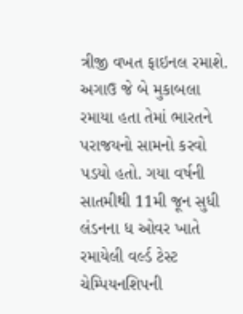ત્રીજી વખત ફાઇનલ રમાશે. અગાઉ જે બે મુકાબલા રમાયા હતા તેમાં ભારતને પરાજયનો સામનો કરવો પડયો હતો. ગયા વર્ષની સાતમીથી 11મી જૂન સુધી લંડનના ધ ઓવર ખાતે રમાયેલી વર્લ્ડ ટેસ્ટ ચેમ્પિયનશિપની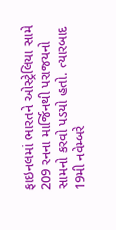ફાઇનલમાં ભારતને ઓસ્ટ્રેલિયા સામે 209 રનના માર્જિનથી પરાજયનો સામનો કરવો પડયો હતો. ત્યારબાદ 19મી નવેમ્બરે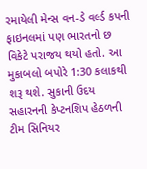રમાયેલી મેન્સ વન-ડે વર્લ્ડ કપની ફાઇનલમાં પણ ભારતનો છ વિકેટે પરાજય થયો હતો. આ મુકાબલો બપોરે 1:30 કલાકથી શરૂ થશે. સુકાની ઉદય સહારનની કેપ્ટનશિપ હેઠળની ટીમ સિનિયર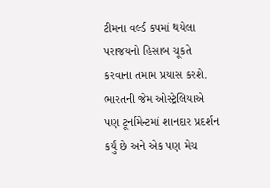ટીમના વર્લ્ડ કપમાં થયેલા પરાજયનો હિસાબ ચૂકતે કરવાના તમામ પ્રયાસ કરશે. ભારતની જેમ ઓસ્ટ્રેલિયાએ પણ ટૂર્નામેન્ટમાં શાનદાર પ્રદર્શન કર્યું છે અને એક પણ મેચ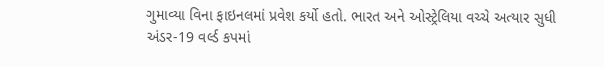ગુમાવ્યા વિના ફાઇનલમાં પ્રવેશ કર્યો હતો. ભારત અને ઓસ્ટ્રેલિયા વચ્ચે અત્યાર સુધી અંડર-19 વર્લ્ડ કપમાં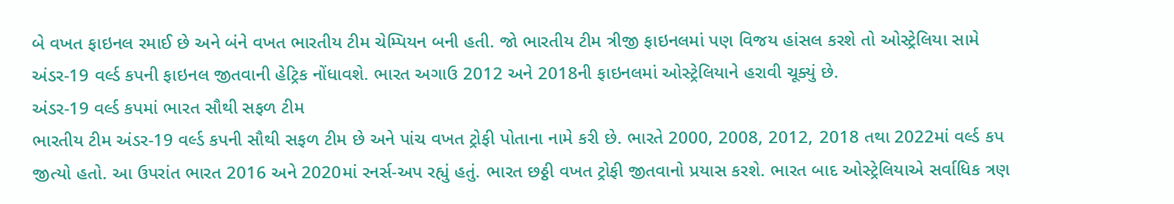બે વખત ફાઇનલ રમાઈ છે અને બંને વખત ભારતીય ટીમ ચેમ્પિયન બની હતી. જો ભારતીય ટીમ ત્રીજી ફાઇનલમાં પણ વિજય હાંસલ કરશે તો ઓસ્ટ્રેલિયા સામે અંડર-19 વર્લ્ડ કપની ફાઇનલ જીતવાની હેટ્રિક નોંધાવશે. ભારત અગાઉ 2012 અને 2018ની ફાઇનલમાં ઓસ્ટ્રેલિયાને હરાવી ચૂક્યું છે.
અંડર-19 વર્લ્ડ કપમાં ભારત સૌથી સફળ ટીમ
ભારતીય ટીમ અંડર-19 વર્લ્ડ કપની સૌથી સફળ ટીમ છે અને પાંચ વખત ટ્રોફી પોતાના નામે કરી છે. ભારતે 2000, 2008, 2012, 2018 તથા 2022માં વર્લ્ડ કપ જીત્યો હતો. આ ઉપરાંત ભારત 2016 અને 2020માં રનર્સ-અપ રહ્યું હતું. ભારત છઠ્ઠી વખત ટ્રોફી જીતવાનો પ્રયાસ કરશે. ભારત બાદ ઓસ્ટ્રેલિયાએ સર્વાધિક ત્રણ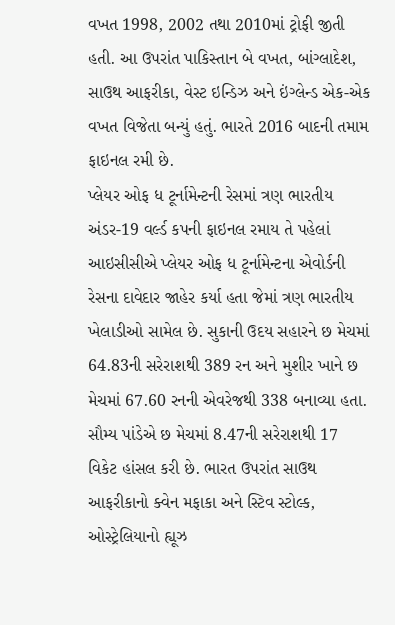વખત 1998, 2002 તથા 2010માં ટ્રોફી જીતી હતી. આ ઉપરાંત પાકિસ્તાન બે વખત, બાંગ્લાદેશ, સાઉથ આફરીકા, વેસ્ટ ઇન્ડિઝ અને ઇંગ્લેન્ડ એક-એક વખત વિજેતા બન્યું હતું. ભારતે 2016 બાદની તમામ ફાઇનલ રમી છે.
પ્લેયર ઓફ ધ ટૂર્નામેન્ટની રેસમાં ત્રણ ભારતીય
અંડર-19 વર્લ્ડ કપની ફાઇનલ રમાય તે પહેલાં આઇસીસીએ પ્લેયર ઓફ ધ ટૂર્નામેન્ટના એવોર્ડની રેસના દાવેદાર જાહેર કર્યા હતા જેમાં ત્રણ ભારતીય ખેલાડીઓ સામેલ છે. સુકાની ઉદય સહારને છ મેચમાં 64.83ની સરેરાશથી 389 રન અને મુશીર ખાને છ મેચમાં 67.60 રનની એવરેજથી 338 બનાવ્યા હતા. સૌમ્ય પાંડેએ છ મેચમાં 8.47ની સરેરાશથી 17 વિકેટ હાંસલ કરી છે. ભારત ઉપરાંત સાઉથ આફરીકાનો ક્વેન મફાકા અને સ્ટિવ સ્ટોલ્ક, ઓસ્ટ્રેલિયાનો હ્યૂઝ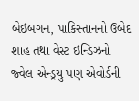બેઇબગન, પાકિસ્તાનનો ઉબેદ શાહ તથા વેસ્ટ ઇન્ડિઝનો જ્વેલ એન્ડ્રયુ પણ એવોર્ડની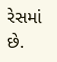રેસમાં છે.